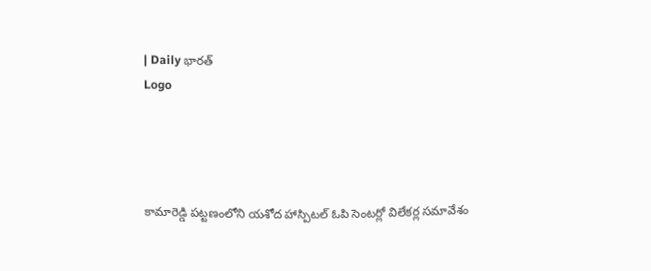| Daily భారత్
Logo




కామారెడ్డి పట్టణంలోని యశోద హాస్పిటల్ ఓపి సెంటర్లో విలేకర్ల సమావేశం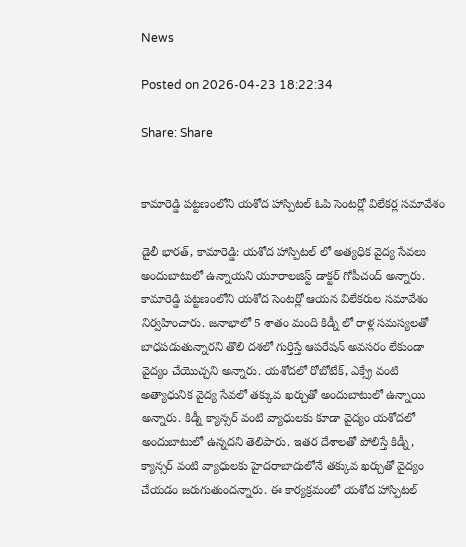News

Posted on 2026-04-23 18:22:34

Share: Share


కామారెడ్డి పట్టణంలోని యశోద హాస్పిటల్ ఓపి సెంటర్లో విలేకర్ల సమావేశం

డైలీ భారత్, కామారెడ్డి: యశోద హాస్పిటల్ లో అత్యధిక వైద్య సేవలు అందుబాటులో ఉన్నాయని యూరాలజిస్ట్ డాక్టర్ గోపీచంద్ అన్నారు. కామారెడ్డి పట్టణంలోని యశోద సెంటర్లో ఆయన విలేకరుల సమావేశం నిర్వహించారు. జనాభాలో 5 శాతం మంది కిడ్నీ లో రాళ్ల సమస్యలతో బాధపడుతున్నారని తొలి దశలో గుర్తిస్తే ఆపరేషన్ అవసరం లేకుండా వైద్యం చేయొచ్చని అన్నారు. యశోదలో రోబోటేక్, ఎక్స్రే వంటి అత్యాధునిక వైద్య సేవలో తక్కువ ఖర్చుతో అందుబాటులో ఉన్నాయి అన్నారు. కిడ్నీ క్యాన్సర్ వంటి వ్యాధులకు కూడా వైద్యం యశోదలో అందుబాటులో ఉన్నదని తెలిపారు. ఇతర దేశాలతో పోలిస్తే కిడ్నీ, క్యాన్సర్ వంటి వ్యాధులకు హైదరాబాదులోనే తక్కువ ఖర్చుతో వైద్యం చేయడం జరుగుతుందన్నారు. ఈ కార్యక్రమంలో యశోద హాస్పిటల్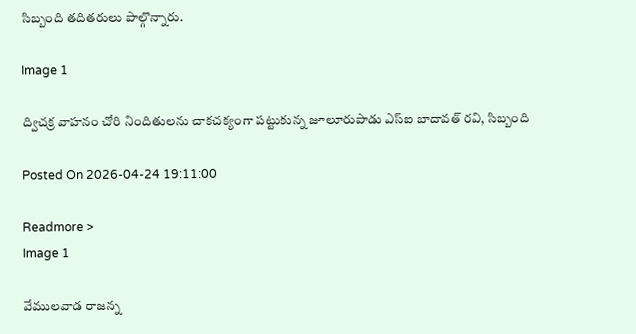సిబ్బంది తదితరులు పాల్గొన్నారు.

Image 1

ద్విచక్ర వాహనం చోరి నిందితులను చాకచక్యంగా పట్టుకున్న జూలూరుపాడు ఎస్ఐ బాదావత్ రవి, సిబ్బంది

Posted On 2026-04-24 19:11:00

Readmore >
Image 1

వేములవాడ రాజన్న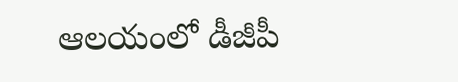ఆలయంలో డీజీపీ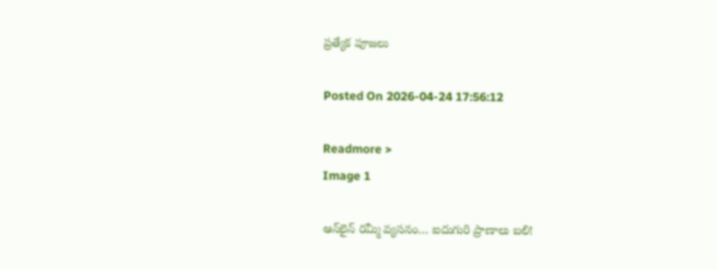ప్రత్యేక పూజలు

Posted On 2026-04-24 17:56:12

Readmore >
Image 1

ఆన్‌లైన్ రమ్మీ వ్యసనం… ఐదుగురి ప్రాణాలు బలి!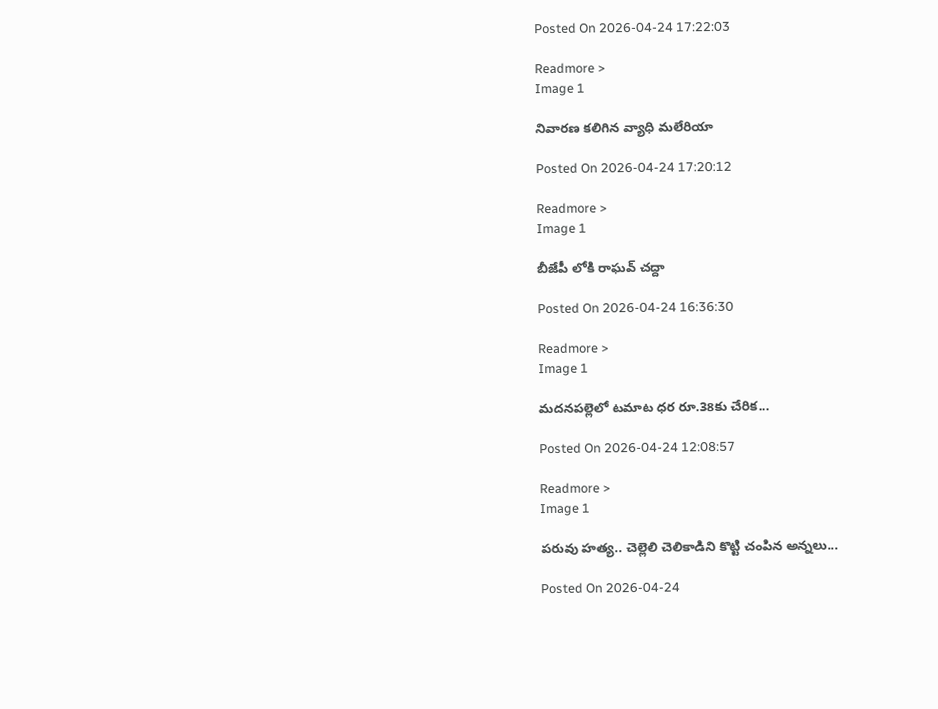Posted On 2026-04-24 17:22:03

Readmore >
Image 1

నివారణ కలిగిన వ్యాధి మలేరియా

Posted On 2026-04-24 17:20:12

Readmore >
Image 1

బీజేపీ లోకి రాఘవ్ చద్దా

Posted On 2026-04-24 16:36:30

Readmore >
Image 1

మదనపల్లెలో టమాట ధర రూ.38కు చేరిక...

Posted On 2026-04-24 12:08:57

Readmore >
Image 1

పరువు హత్య.. చెల్లెలి చెలికాడిని కొట్టి చంపిన అన్నలు...

Posted On 2026-04-24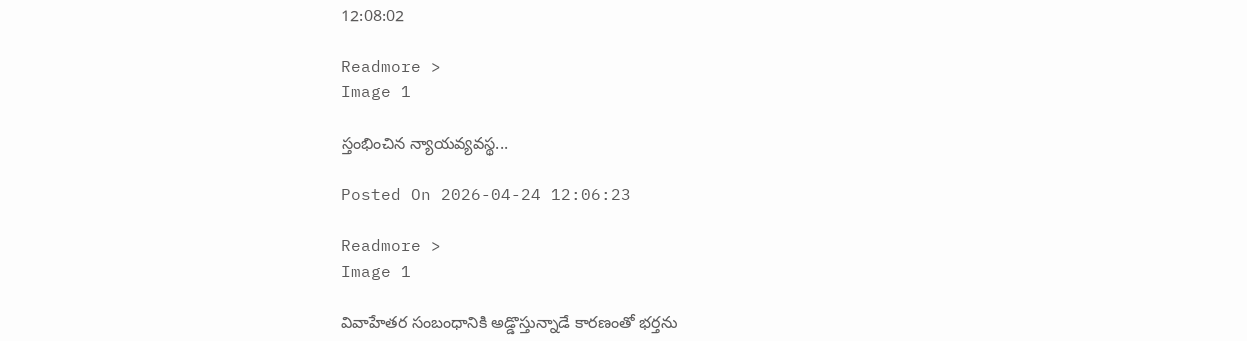12:08:02

Readmore >
Image 1

స్తంభించిన న్యాయవ్యవస్థ...

Posted On 2026-04-24 12:06:23

Readmore >
Image 1

వివాహేతర సంబంధానికి అడ్డొస్తున్నాడే కారణంతో భర్తను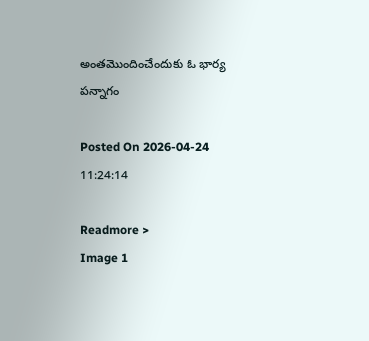అంతమొందించేందుకు ఓ భార్య పన్నాగం

Posted On 2026-04-24 11:24:14

Readmore >
Image 1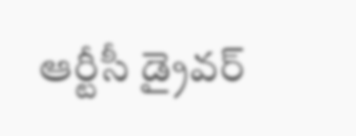ఆర్టీసీ డ్రైవర్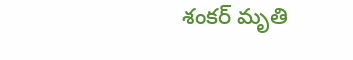శంకర్ మృతి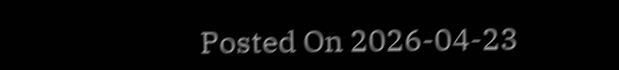Posted On 2026-04-23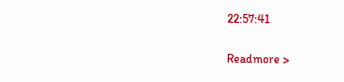22:57:41

Readmore >